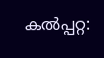കൽപ്പറ്റ: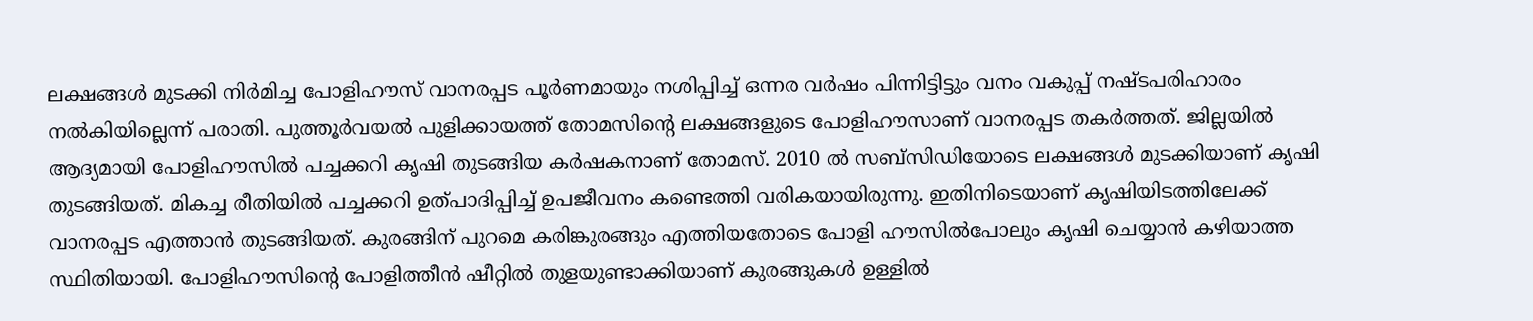ലക്ഷങ്ങൾ മുടക്കി നിർമിച്ച പോളിഹൗസ് വാനരപ്പട പൂർണമായും നശിപ്പിച്ച് ഒന്നര വർഷം പിന്നിട്ടിട്ടും വനം വകുപ്പ് നഷ്ടപരിഹാരം നൽകിയില്ലെന്ന് പരാതി. പുത്തൂർവയൽ പുളിക്കായത്ത് തോമസിന്റെ ലക്ഷങ്ങളുടെ പോളിഹൗസാണ് വാനരപ്പട തകർത്തത്. ജില്ലയിൽ ആദ്യമായി പോളിഹൗസിൽ പച്ചക്കറി കൃഷി തുടങ്ങിയ കർഷകനാണ് തോമസ്. 2010 ൽ സബ്സിഡിയോടെ ലക്ഷങ്ങൾ മുടക്കിയാണ് കൃഷി തുടങ്ങിയത്. മികച്ച രീതിയിൽ പച്ചക്കറി ഉത്പാദിപ്പിച്ച് ഉപജീവനം കണ്ടെത്തി വരികയായിരുന്നു. ഇതിനിടെയാണ് കൃഷിയിടത്തിലേക്ക് വാനരപ്പട എത്താൻ തുടങ്ങിയത്. കുരങ്ങിന് പുറമെ കരിങ്കുരങ്ങും എത്തിയതോടെ പോളി ഹൗസിൽപോലും കൃഷി ചെയ്യാൻ കഴിയാത്ത സ്ഥിതിയായി. പോളിഹൗസിന്റെ പോളിത്തീൻ ഷീറ്റിൽ തുളയുണ്ടാക്കിയാണ് കുരങ്ങുകൾ ഉള്ളിൽ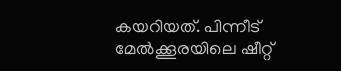കയറിയത്. പിന്നീട് മേൽക്കൂരയിലെ ഷീറ്റ്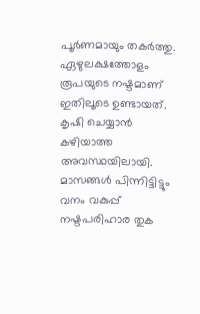പൂർണമായും തകർത്തു. ഏഴുലക്ഷത്തോളം രൂപയുടെ നഷ്ടമാണ് ഇതിലൂടെ ഉണ്ടായത്. കൃഷി ചെയ്യാൻ കഴിയാത്ത അവസ്ഥയിലായി. മാസങ്ങൾ പിന്നിട്ടിട്ടും വനം വകുപ്പ് നഷ്ടപരിഹാര തുക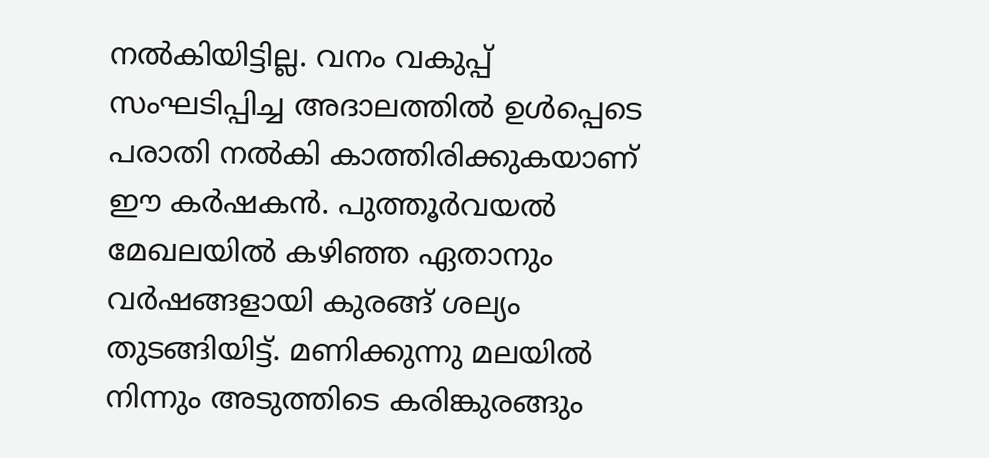നൽകിയിട്ടില്ല. വനം വകുപ്പ് സംഘടിപ്പിച്ച അദാലത്തിൽ ഉൾപ്പെടെ പരാതി നൽകി കാത്തിരിക്കുകയാണ് ഈ കർഷകൻ. പുത്തൂർവയൽ മേഖലയിൽ കഴിഞ്ഞ ഏതാനും വർഷങ്ങളായി കുരങ്ങ് ശല്യം തുടങ്ങിയിട്ട്. മണിക്കുന്നു മലയിൽ നിന്നും അടുത്തിടെ കരിങ്കുരങ്ങും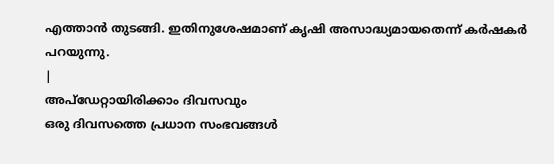എത്താൻ തുടങ്ങി. ഇതിനുശേഷമാണ് കൃഷി അസാദ്ധ്യമായതെന്ന് കർഷകർ പറയുന്നു.
|
അപ്ഡേറ്റായിരിക്കാം ദിവസവും
ഒരു ദിവസത്തെ പ്രധാന സംഭവങ്ങൾ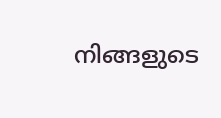നിങ്ങളുടെ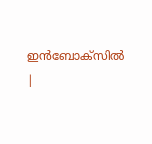ഇൻബോക്സിൽ |